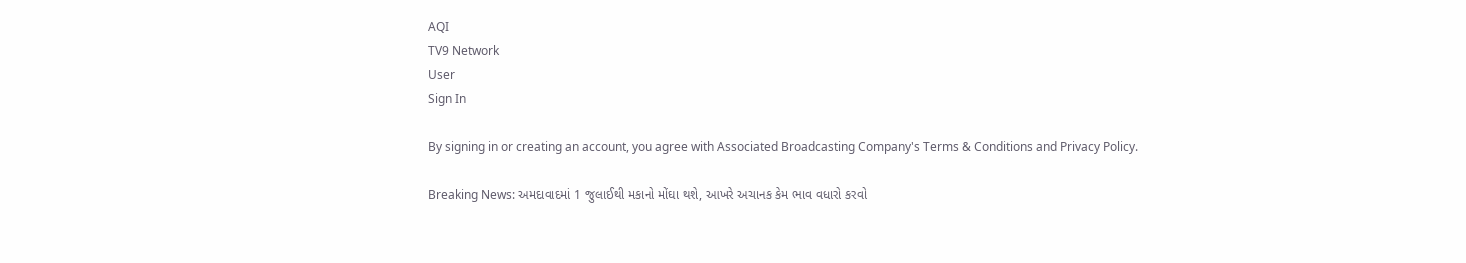AQI
TV9 Network
User
Sign In

By signing in or creating an account, you agree with Associated Broadcasting Company's Terms & Conditions and Privacy Policy.

Breaking News: અમદાવાદમાં 1 જુલાઈથી મકાનો મોંઘા થશે, આખરે અચાનક કેમ ભાવ વધારો કરવો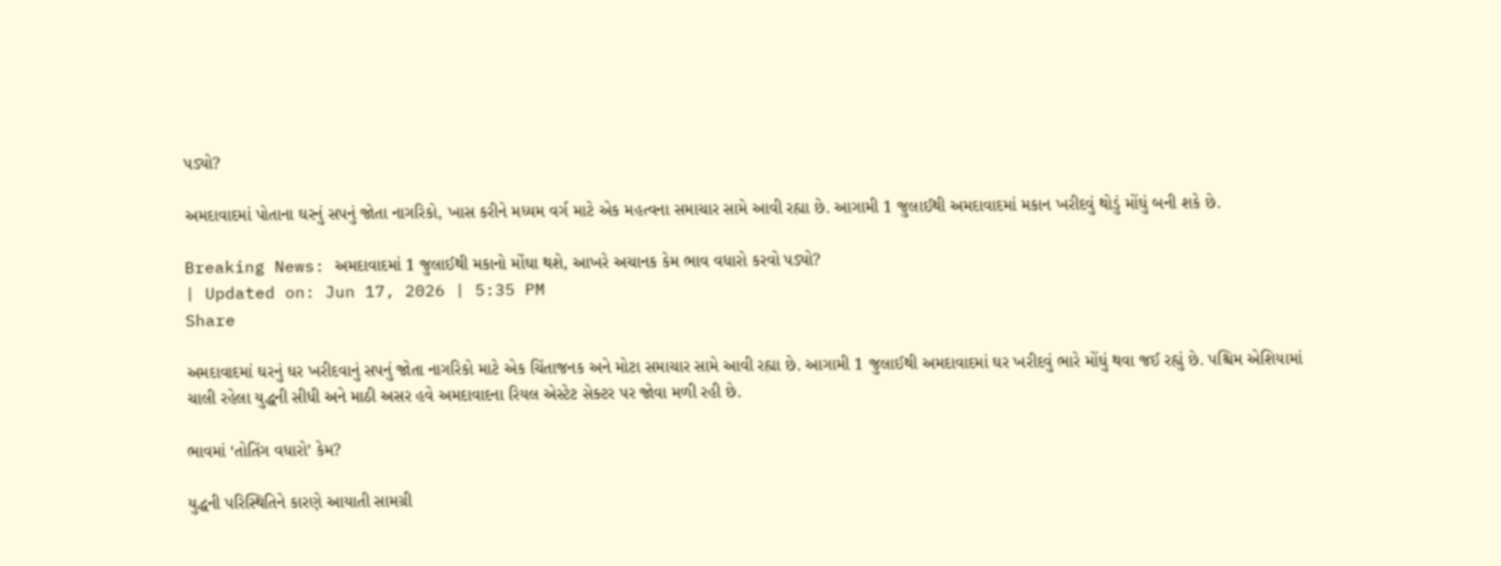પડ્યો?

અમદાવાદમાં પોતાના ઘરનું સપનું જોતા નાગરિકો, ખાસ કરીને મધ્યમ વર્ગ માટે એક મહત્વના સમાચાર સામે આવી રહ્યા છે. આગામી 1 જુલાઈથી અમદાવાદમાં મકાન ખરીદવું થોડું મોંઘું બની શકે છે.

Breaking News: અમદાવાદમાં 1 જુલાઈથી મકાનો મોંઘા થશે, આખરે અચાનક કેમ ભાવ વધારો કરવો પડ્યો?
| Updated on: Jun 17, 2026 | 5:35 PM
Share

અમદાવાદમાં ઘરનું ઘર ખરીદવાનું સપનું જોતા નાગરિકો માટે એક ચિંતાજનક અને મોટા સમાચાર સામે આવી રહ્યા છે. આગામી 1 જુલાઈથી અમદાવાદમાં ઘર ખરીદવું ભારે મોંઘું થવા જઈ રહ્યું છે. પશ્ચિમ એશિયામાં ચાલી રહેલા યુદ્ધની સીધી અને માઠી અસર હવે અમદાવાદના રિયલ એસ્ટેટ સેક્ટર પર જોવા મળી રહી છે.

ભાવમાં ‘તોતિંગ વધારો’ કેમ?

યુદ્ધની પરિસ્થિતિને કારણે આયાતી સામગ્રી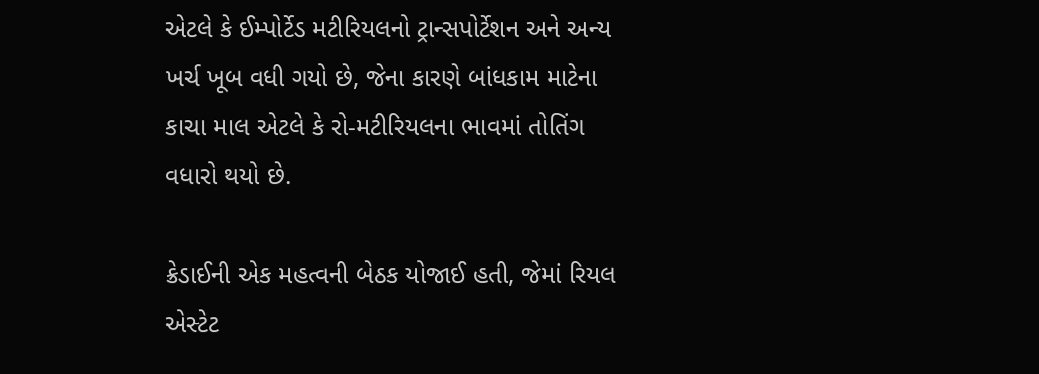એટલે કે ઈમ્પોર્ટેડ મટીરિયલનો ટ્રાન્સપોર્ટેશન અને અન્ય ખર્ચ ખૂબ વધી ગયો છે, જેના કારણે બાંધકામ માટેના કાચા માલ એટલે કે રો-મટીરિયલના ભાવમાં તોતિંગ વધારો થયો છે.

ક્રેડાઈની એક મહત્વની બેઠક યોજાઈ હતી, જેમાં રિયલ એસ્ટેટ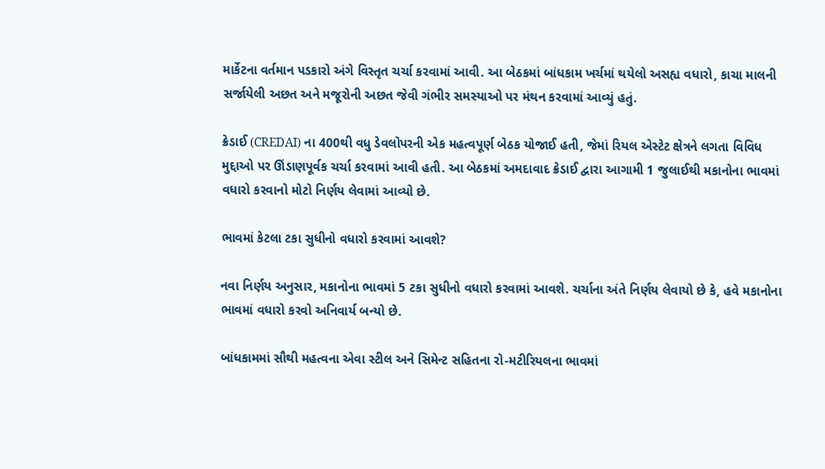માર્કેટના વર્તમાન પડકારો અંગે વિસ્તૃત ચર્ચા કરવામાં આવી. આ બેઠકમાં બાંધકામ ખર્ચમાં થયેલો અસહ્ય વધારો, કાચા માલની સર્જાયેલી અછત અને મજૂરોની અછત જેવી ગંભીર સમસ્યાઓ પર મંથન કરવામાં આવ્યું હતું.

ક્રેડાઈ (CREDAI) ના 400થી વધુ ડેવલોપરની એક મહત્વપૂર્ણ બેઠક યોજાઈ હતી, જેમાં રિયલ એસ્ટેટ ક્ષેત્રને લગતા વિવિધ મુદ્દાઓ પર ઊંડાણપૂર્વક ચર્ચા કરવામાં આવી હતી. આ બેઠકમાં અમદાવાદ ક્રેડાઈ દ્વારા આગામી 1 જુલાઈથી મકાનોના ભાવમાં વધારો કરવાનો મોટો નિર્ણય લેવામાં આવ્યો છે.

ભાવમાં કેટલા ટકા સુધીનો વધારો કરવામાં આવશે?

નવા નિર્ણય અનુસાર, મકાનોના ભાવમાં 5 ટકા સુધીનો વધારો કરવામાં આવશે. ચર્ચાના અંતે નિર્ણય લેવાયો છે કે, હવે મકાનોના ભાવમાં વધારો કરવો અનિવાર્ય બન્યો છે.

બાંધકામમાં સૌથી મહત્વના એવા સ્ટીલ અને સિમેન્ટ સહિતના રો-મટીરિયલના ભાવમાં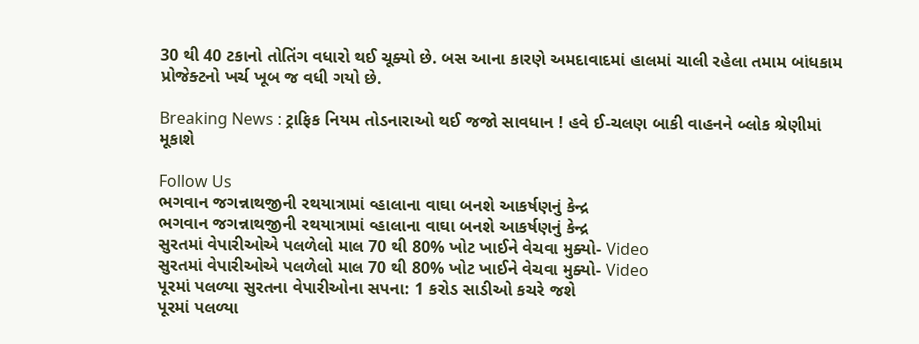30 થી 40 ટકાનો તોતિંગ વધારો થઈ ચૂક્યો છે. બસ આના કારણે અમદાવાદમાં હાલમાં ચાલી રહેલા તમામ બાંધકામ પ્રોજેક્ટનો ખર્ચ ખૂબ જ વધી ગયો છે.

Breaking News : ટ્રાફિક નિયમ તોડનારાઓ થઈ જજો સાવધાન ! હવે ઈ-ચલણ બાકી વાહનને બ્લોક શ્રેણીમાં મૂકાશે

Follow Us
ભગવાન જગન્નાથજીની રથયાત્રામાં વ્હાલાના વાઘા બનશે આકર્ષણનું કેન્દ્ર
ભગવાન જગન્નાથજીની રથયાત્રામાં વ્હાલાના વાઘા બનશે આકર્ષણનું કેન્દ્ર
સુરતમાં વેપારીઓએ પલળેલો માલ 70 થી 80% ખોટ ખાઈને વેચવા મુક્યો- Video
સુરતમાં વેપારીઓએ પલળેલો માલ 70 થી 80% ખોટ ખાઈને વેચવા મુક્યો- Video
પૂરમાં પલળ્યા સુરતના વેપારીઓના સપના: 1 કરોડ સાડીઓ કચરે જશે
પૂરમાં પલળ્યા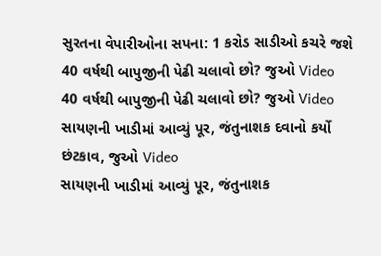સુરતના વેપારીઓના સપના: 1 કરોડ સાડીઓ કચરે જશે
40 વર્ષથી બાપુજીની પેઢી ચલાવો છો? જુઓ Video
40 વર્ષથી બાપુજીની પેઢી ચલાવો છો? જુઓ Video
સાયણની ખાડીમાં આવ્યું પૂર, જંતુનાશક દવાનો કર્યો છંટકાવ, જુઓ Video
સાયણની ખાડીમાં આવ્યું પૂર, જંતુનાશક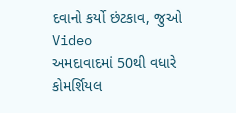દવાનો કર્યો છંટકાવ, જુઓ Video
અમદાવાદમાં 50થી વધારે કોમર્શિયલ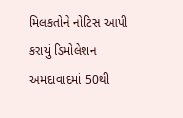મિલકતોને નોટિસ આપી કરાયું ડિમોલેશન
અમદાવાદમાં 50થી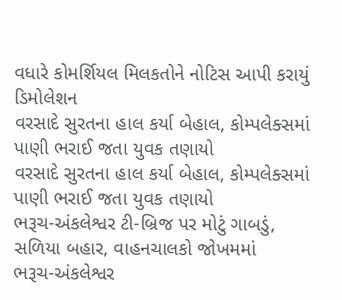વધારે કોમર્શિયલ મિલકતોને નોટિસ આપી કરાયું ડિમોલેશન
વરસાદે સુરતના હાલ કર્યા બેહાલ, કોમ્પલેક્સમાં પાણી ભરાઈ જતા યુવક તણાયો
વરસાદે સુરતના હાલ કર્યા બેહાલ, કોમ્પલેક્સમાં પાણી ભરાઈ જતા યુવક તણાયો
ભરૂચ-અંકલેશ્વર ટી-બ્રિજ પર મોટું ગાબડું, સળિયા બહાર, વાહનચાલકો જોખમમાં
ભરૂચ-અંકલેશ્વર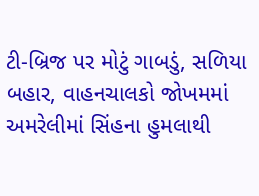ટી-બ્રિજ પર મોટું ગાબડું, સળિયા બહાર, વાહનચાલકો જોખમમાં
અમરેલીમાં સિંહના હુમલાથી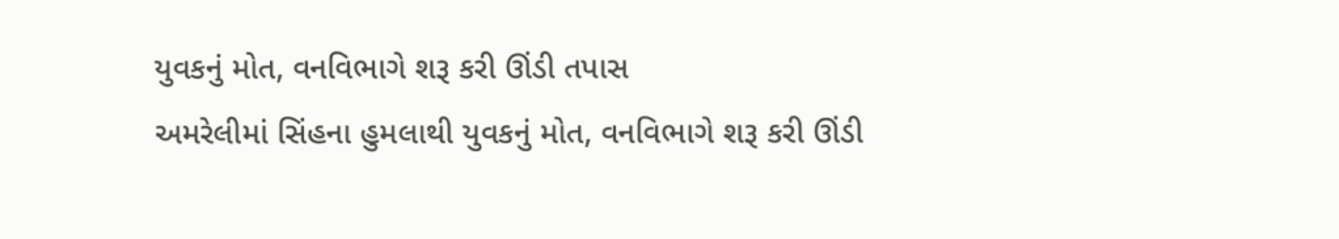યુવકનું મોત, વનવિભાગે શરૂ કરી ઊંડી તપાસ
અમરેલીમાં સિંહના હુમલાથી યુવકનું મોત, વનવિભાગે શરૂ કરી ઊંડી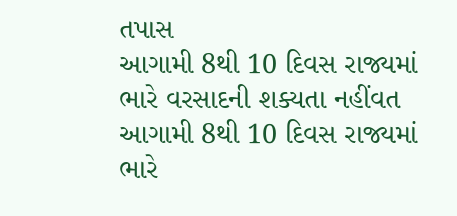તપાસ
આગામી 8થી 10 દિવસ રાજ્યમાં ભારે વરસાદની શક્યતા નહીંવત
આગામી 8થી 10 દિવસ રાજ્યમાં ભારે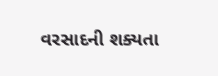વરસાદની શક્યતા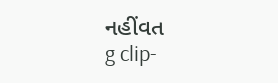નહીંવત
g clip-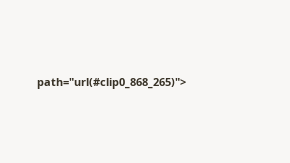path="url(#clip0_868_265)">